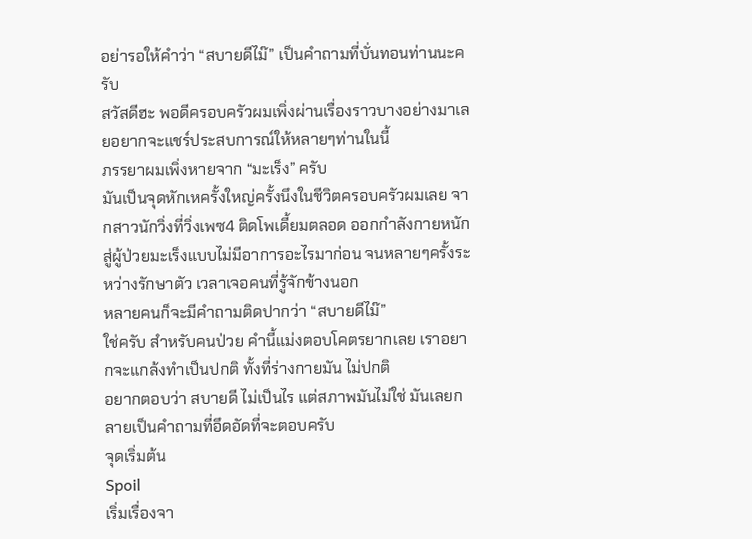อย่ารอให้คำว่า “สบายดีไม๊” เป็นคำถามที่บั่นทอนท่านนะครับ
สวัสดีฮะ พอดีครอบครัวผมเพิ่งผ่านเรื่องราวบางอย่างมาเลยอยากจะแชร์ประสบการณ์ให้หลายๆท่านในนี้
ภรรยาผมเพิ่งหายจาก “มะเร็ง” ครับ
มันเป็นจุดหักเหครั้งใหญ่ครั้งนึงในชีวิตครอบครัวผมเลย จากสาวนักวิ่งที่วิ่งเพซ4 ติดโพเดี้ยมตลอด ออกกำลังกายหนัก
สู่ผู้ป่วยมะเร็งแบบไม่มีอาการอะไรมาก่อน จนหลายๆครั้งระหว่างรักษาตัว เวลาเจอคนที่รู้จักข้างนอก
หลายคนก็จะมีคำถามติดปากว่า “สบายดีไม๊”
ใช่ครับ สำหรับคนป่วย คำนี้แม่งตอบโคตรยากเลย เราอยากจะแกล้งทำเป็นปกติ ทั้งที่ร่างกายมัน ไม่ปกติ
อยากตอบว่า สบายดี ไม่เป็นไร แต่สภาพมันไม่ใช่ มันเลยกลายเป็นคำถามที่อึดอัดที่จะตอบครับ
จุดเริ่มต้น
Spoil
เริ่มเรื่องจา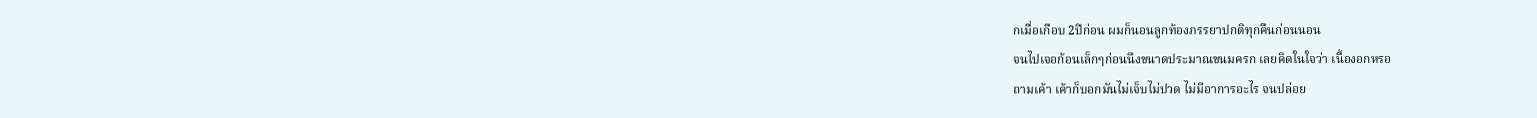กเมื่อเกือบ 2ปีก่อน ผมก็นอนลูกท้องภรรยาปกติทุกคืนก่อนนอน
จนไปเจอก้อนเล็กๆก่อนนึงขนาดประมาณขนมครก เลยคิดในใจว่า เนื้องอกหรอ
ถามเค้า เค้าก็บอกมันไม่เจ็บไม่ปวด ไม่มีอาการอะไร จนปล่อย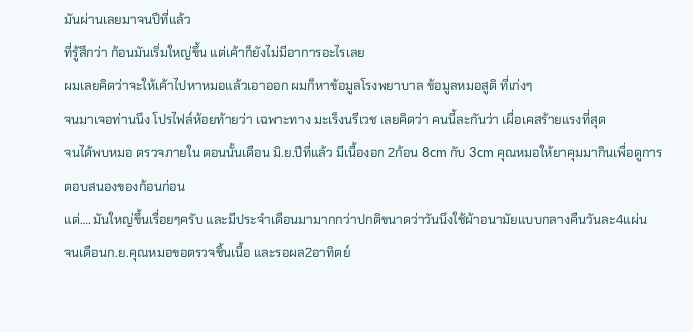มันผ่านเลยมาจนปีที่แล้ว
ที่รู้สึกว่า ก้อนมันเริ่มใหญ่ขึ้น แต่เค้าก็ยังไม่มีอาการอะไรเลย
ผมเลยคิดว่าจะให้เค้าไปหาหมอแล้วเอาออก ผมก็หาข้อมูลโรงพยาบาล ข้อมูลหมอสูติ ที่เก่งๆ
จนมาเจอท่านนึง โปรไฟล์ห้อยท้ายว่า เฉพาะทาง มะเร็งนรีเวช เลยคิดว่า คนนี้ละกันว่า เผื่อเคสร้ายแรงที่สุด
จนได้พบหมอ ตรวจภายใน ตอนนั้นเดือน มิ.ย.ปีที่แล้ว มีเนื้องอก 2ก้อน 8cm กับ 3cm คุณหมอให้ยาคุมมากินเพื่อดูการตอบสนองของก้อนก่อน
แต่…. มันใหญ่ขึ้นเรื่อยๆครับ และมีประจำเดือนมามากกว่าปกติขนาดว่าวันนึงใช้ผ้าอนามัยแบบกลางคืนวันละ4แผ่น
จนเดือนก.ย.คุณหมอขอตรวจชิ้นเนื้อ และรอผล2อาทิตย์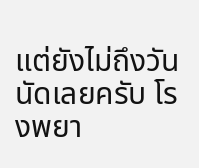แต่ยังไม่ถึงวันนัดเลยครับ โรงพยา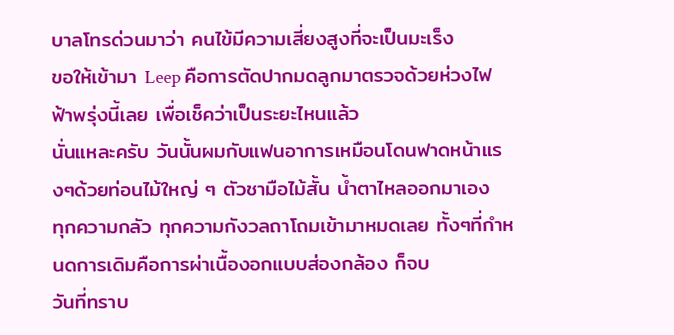บาลโทรด่วนมาว่า คนไข้มีความเสี่ยงสูงที่จะเป็นมะเร็ง
ขอให้เข้ามา Leep คือการตัดปากมดลูกมาตรวจด้วยห่วงไฟฟ้าพรุ่งนี้เลย เพื่อเช็คว่าเป็นระยะไหนแล้ว
นั่นแหละครับ วันนั้นผมกับแฟนอาการเหมือนโดนฟาดหน้าแรงๆด้วยท่อนไม้ใหญ่ ๆ ตัวชามือไม้สั้น น้ำตาไหลออกมาเอง
ทุกความกลัว ทุกความกังวลถาโถมเข้ามาหมดเลย ทั้งๆที่กำหนดการเดิมคือการผ่าเนื้องอกแบบส่องกล้อง ก็จบ
วันที่ทราบ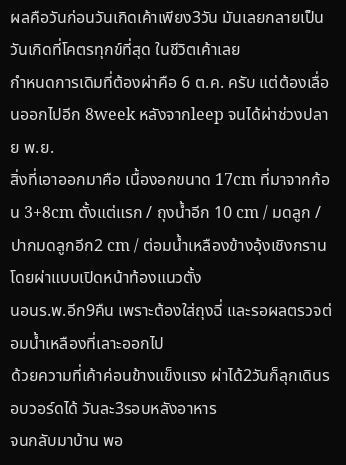ผลคือวันก่อนวันเกิดเค้าเพียง3วัน มันเลยกลายเป็นวันเกิดที่โคตรทุกข์ที่สุด ในชีวิตเค้าเลย
กำหนดการเดิมที่ต้องผ่าคือ 6 ต.ค. ครับ แต่ต้องเลื่อนออกไปอีก 8week หลังจากleep จนได้ผ่าช่วงปลาย พ.ย.
สิ่งที่เอาออกมาคือ เนื้องอกขนาด 17cm ที่มาจากก้อน 3+8cm ตั้งแต่แรก / ถุงน้ำอีก 10 cm / มดลูก / ปากมดลูกอีก2 cm / ต่อมน้ำเหลืองข้างอุ้งเชิงกราน โดยผ่าแบบเปิดหน้าท้องแนวตั้ง
นอนร.พ.อีก9คืน เพราะต้องใส่ถุงฉี่ และรอผลตรวจต่อมน้ำเหลืองที่เลาะออกไป
ด้วยความที่เค้าค่อนข้างแข็งแรง ผ่าได้2วันก็ลุกเดินรอบวอร์ดได้ วันละ3รอบหลังอาหาร
จนกลับมาบ้าน พอ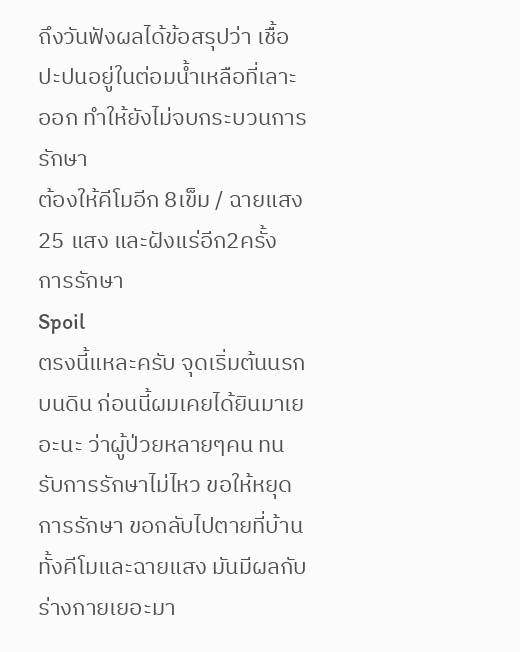ถึงวันฟังผลได้ข้อสรุปว่า เชื้อปะปนอยู่ในต่อมน้ำเหลือที่เลาะออก ทำให้ยังไม่จบกระบวนการรักษา
ต้องให้คีโมอีก 8เข็ม / ฉายแสง 25 แสง และฝังแร่อีก2ครั้ง
การรักษา
Spoil
ตรงนี้แหละครับ จุดเริ่มต้นนรกบนดิน ก่อนนี้ผมเคยได้ยินมาเยอะนะ ว่าผู้ป่วยหลายๆคน ทนรับการรักษาไม่ไหว ขอให้หยุดการรักษา ขอกลับไปตายที่บ้าน
ทั้งคีโมและฉายแสง มันมีผลกับร่างกายเยอะมา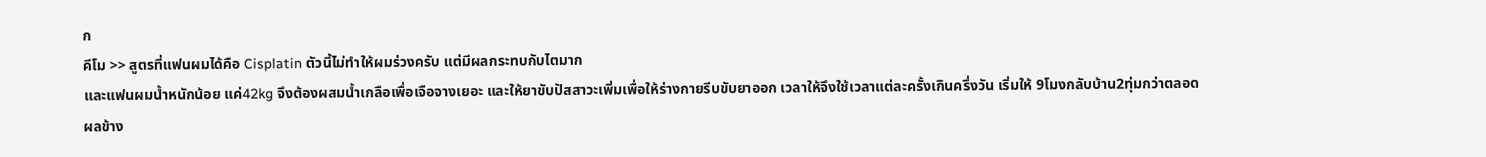ก
คีโม >> สูตรที่แฟนผมได้คือ Cisplatin ตัวนี้ไม่ทำให้ผมร่วงครับ แต่มีผลกระทบกับไตมาก
และแฟนผมน้ำหนักน้อย แค่42kg จึงต้องผสมน้ำเกลือเพื่อเจือจางเยอะ และให้ยาขับปัสสาวะเพิ่มเพื่อให้ร่างกายรีบขับยาออก เวลาให้จึงใช้เวลาแต่ละครั้งเกินครึ่งวัน เริ่มให้ 9โมงกลับบ้าน2ทุ่มกว่าตลอด
ผลข้าง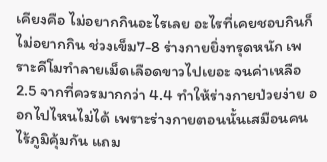เคียงคือ ไม่อยากกินอะไรเลย อะไรที่เคยชอบกินก็ไม่อยากกิน ช่วงเข็ม7-8 ร่างกายยิ่งทรุดหนัก เพราะคีโมทำลายเม็ดเลือดขาวไปเยอะ จนค่าเหลือ 2.5 จากที่ควรมากกว่า 4.4 ทำให้ร่างกายป่วยง่าย ออกไปไหนไม่ได้ เพราะร่างกายตอนนั้นเสมือนคนไร้ภูมิคุ้มกัน แถม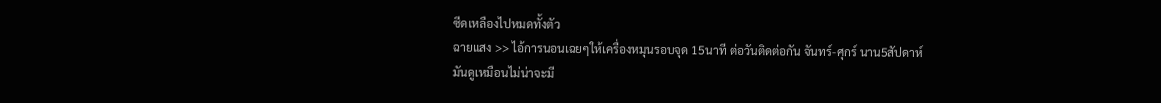ซีดเหลืองไปหมดทั้งตัว
ฉายแสง >> ไอ้การนอนเฉยๆให้เครื่องหมุนรอบจุด 15นาที ต่อวันติดต่อกัน จันทร์-ศุกร์ นาน5สัปดาห์
มันดูเหมือนไม่น่าจะมี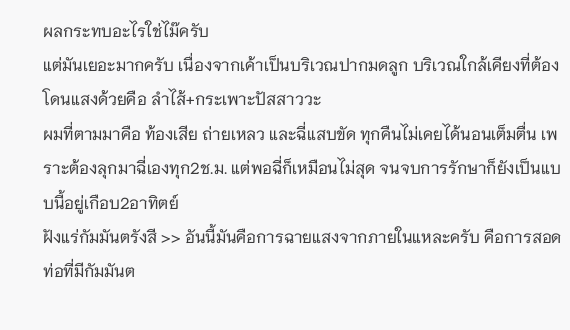ผลกระทบอะไรใช่ไม๊ครับ
แต่มันเยอะมากครับ เนื่องจากเค้าเป็นบริเวณปากมดลูก บริเวณใกล้เคียงที่ต้องโดนแสงด้วยคือ ลำไส้+กระเพาะปัสสาววะ
ผมที่ตามมาคือ ท้องเสีย ถ่ายเหลว และฉี่แสบขัด ทุกคืนไม่เคยได้นอนเต็มตื่น เพราะต้องลุกมาฉี่เองทุก2ช.ม. แต่พอฉี่ก็เหมือนไม่สุด จนจบการรักษาก็ยังเป็นแบบนี้อยู่เกือบ2อาทิตย์
ฝังแร่กัมมันตรังสี >> อันนี้มันคือการฉายแสงจากภายในแหละครับ คือการสอดท่อที่มีกัมมันต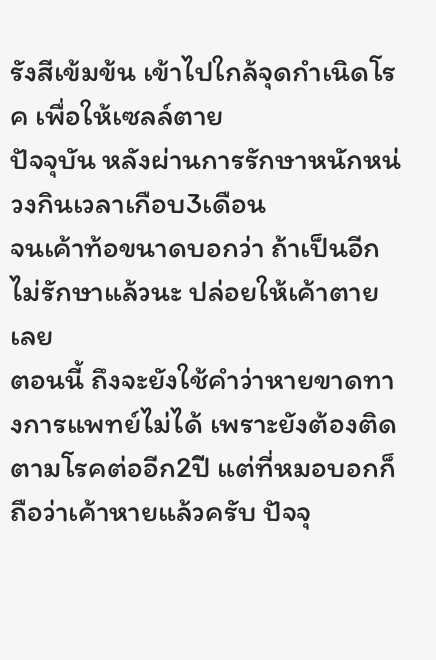รังสีเข้มข้น เข้าไปใกล้จุดกำเนิดโรค เพื่อให้เซลล์ตาย
ปัจจุบัน หลังผ่านการรักษาหนักหน่วงกินเวลาเกือบ3เดือน
จนเค้าท้อขนาดบอกว่า ถ้าเป็นอีกไม่รักษาแล้วนะ ปล่อยให้เค้าตายเลย
ตอนนี้ ถึงจะยังใช้คำว่าหายขาดทางการแพทย์ไม่ได้ เพราะยังต้องติดตามโรคต่ออีก2ปี แต่ที่หมอบอกก็ถือว่าเค้าหายแล้วครับ ปัจจุ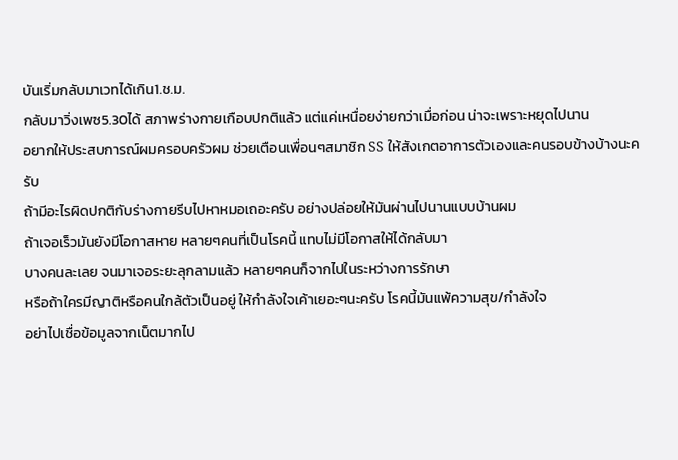บันเริ่มกลับมาเวทได้เกิน1.ช.ม.
กลับมาวิ่งเพซ5.30ได้ สภาพร่างกายเกือบปกติแล้ว แต่แค่เหนื่อยง่ายกว่าเมื่อก่อน น่าจะเพราะหยุดไปนาน
อยากให้ประสบการณ์ผมครอบครัวผม ช่วยเตือนเพื่อนๆสมาชิก SS ให้สังเกตอาการตัวเองและคนรอบข้างบ้างนะครับ
ถ้ามีอะไรผิดปกติกับร่างกายรีบไปหาหมอเถอะครับ อย่างปล่อยให้มันผ่านไปนานแบบบ้านผม
ถ้าเจอเร็วมันยังมีโอกาสหาย หลายๆคนที่เป็นโรคนี้ แทบไม่มีโอกาสให้ได้กลับมา
บางคนละเลย จนมาเจอระยะลุกลามแล้ว หลายๆคนก็จากไปในระหว่างการรักษา
หรือถ้าใครมีญาติหรือคนใกล้ตัวเป็นอยู่ ให้กำลังใจเค้าเยอะๆนะครับ โรคนี้มันแพ้ความสุข/กำลังใจ
อย่าไปเชื่อข้อมูลจากเน็ตมากไป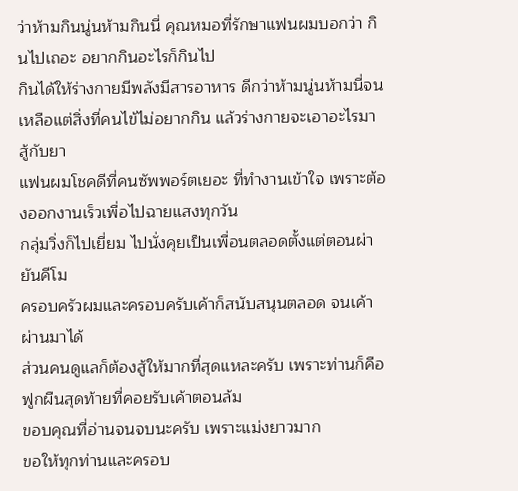ว่าห้ามกินนู่นห้ามกินนี่ คุณหมอที่รักษาแฟนผมบอกว่า กินไปเถอะ อยากกินอะไรก็กินไป
กินได้ให้ร่างกายมีพลังมีสารอาหาร ดีกว่าห้ามนู่นห้ามนี่จนเหลือแต่สิ่งที่คนไข้ไม่อยากกิน แล้วร่างกายจะเอาอะไรมาสู้กับยา
แฟนผมโชคดีที่คนซัพพอร์ตเยอะ ที่ทำงานเข้าใจ เพราะต้องออกงานเร็วเพื่อไปฉายแสงทุกวัน
กลุ่มวิ่งก็ไปเยี่ยม ไปนั่งคุยเป็นเพื่อนตลอดตั้งแต่ตอนผ่ายันคีโม
ครอบครัวผมและครอบครับเค้าก็สนับสนุนตลอด จนเค้าผ่านมาได้
ส่วนคนดูแลก็ต้องสู้ให้มากที่สุดแหละครับ เพราะท่านก็คือฟูกผืนสุดท้ายที่คอยรับเค้าตอนล้ม
ขอบคุณที่อ่านจนจบนะครับ เพราะแม่งยาวมาก
ขอให้ทุกท่านและครอบ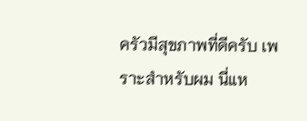ครัวมีสุขภาพที่ดีครับ เพราะสำหรับผม นี่แห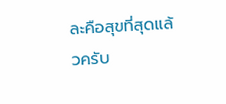ละคือสุขที่สุดแล้วครับ